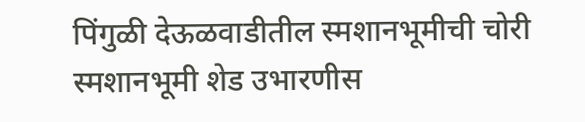पिंगुळी देऊळवाडीतील स्मशानभूमीची चोरी
स्मशानभूमी शेड उभारणीस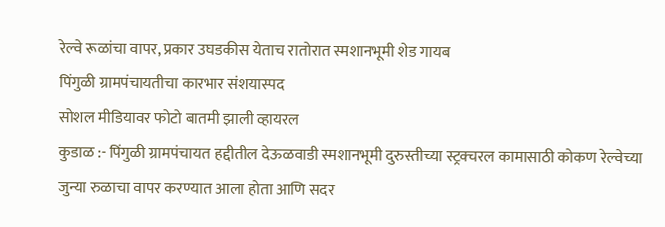रेल्वे रूळांचा वापर, प्रकार उघडकीस येताच रातोरात स्मशानभूमी शेड गायब
पिंगुळी ग्रामपंचायतीचा कारभार संशयास्पद
सोशल मीडियावर फोटो बातमी झाली व्हायरल
कुडाळ :- पिंगुळी ग्रामपंचायत हद्दीतील देऊळवाडी स्मशानभूमी दुरुस्तीच्या स्ट्रक्चरल कामासाठी कोकण रेल्वेच्या जुन्या रुळाचा वापर करण्यात आला होता आणि सदर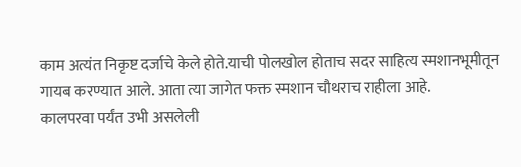काम अत्यंत निकृष्ट दर्जाचे केले होते.याची पोलखोल होताच सदर साहित्य स्मशानभूमीतून गायब करण्यात आले. आता त्या जागेत फक्त स्मशान चौथराच राहीला आहे.
कालपरवा पर्यंत उभी असलेली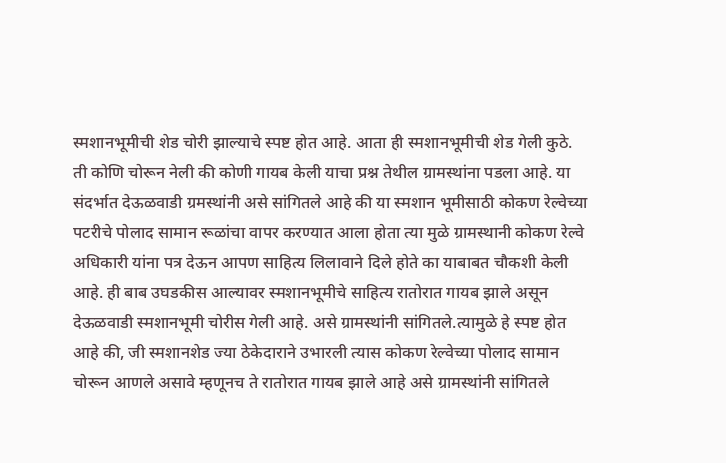स्मशानभूमीची शेड चोरी झाल्याचे स्पष्ट होत आहे. आता ही स्मशानभूमीची शेड गेली कुठे. ती कोणि चोरून नेली की कोणी गायब केली याचा प्रश्न तेथील ग्रामस्थांना पडला आहे. या संदर्भात देऊळवाडी ग्रमस्थांनी असे सांगितले आहे की या स्मशान भूमीसाठी कोकण रेल्वेच्या पटरीचे पोलाद सामान रूळांचा वापर करण्यात आला होता त्या मुळे ग्रामस्थानी कोकण रेल्वे अधिकारी यांना पत्र देऊन आपण साहित्य लिलावाने दिले होते का याबाबत चौकशी केली आहे. ही बाब उघडकीस आल्यावर स्मशानभूमीचे साहित्य रातोरात गायब झाले असून देऊळवाडी स्मशानभूमी चोरीस गेली आहे. असे ग्रामस्थांनी सांगितले.त्यामुळे हे स्पष्ट होत आहे की, जी स्मशानशेड ज्या ठेकेदाराने उभारली त्यास कोकण रेल्वेच्या पोलाद सामान चोरून आणले असावे म्हणूनच ते रातोरात गायब झाले आहे असे ग्रामस्थांनी सांगितले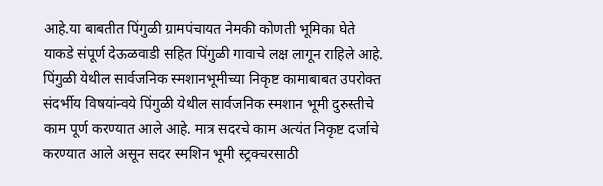आहे.या बाबतीत पिंगुळी ग्रामपंचायत नेमकी कोणती भूमिका घेते याकडे संपूर्ण देऊळवाडी सहित पिंगुळी गावाचे लक्ष लागून राहिले आहे.
पिंगुळी येथील सार्वजनिक स्मशानभूमीच्या निकृष्ट कामाबाबत उपरोक्त संदर्भीय विषयांन्वये पिंगुळी येथील सार्वजनिक स्मशान भूमी दुरुस्तीचे काम पूर्ण करण्यात आले आहे. मात्र सदरचे काम अत्यंत निकृष्ट दर्जाचे करण्यात आले असून सदर स्मशिन भूमी स्ट्रक्चरसाठी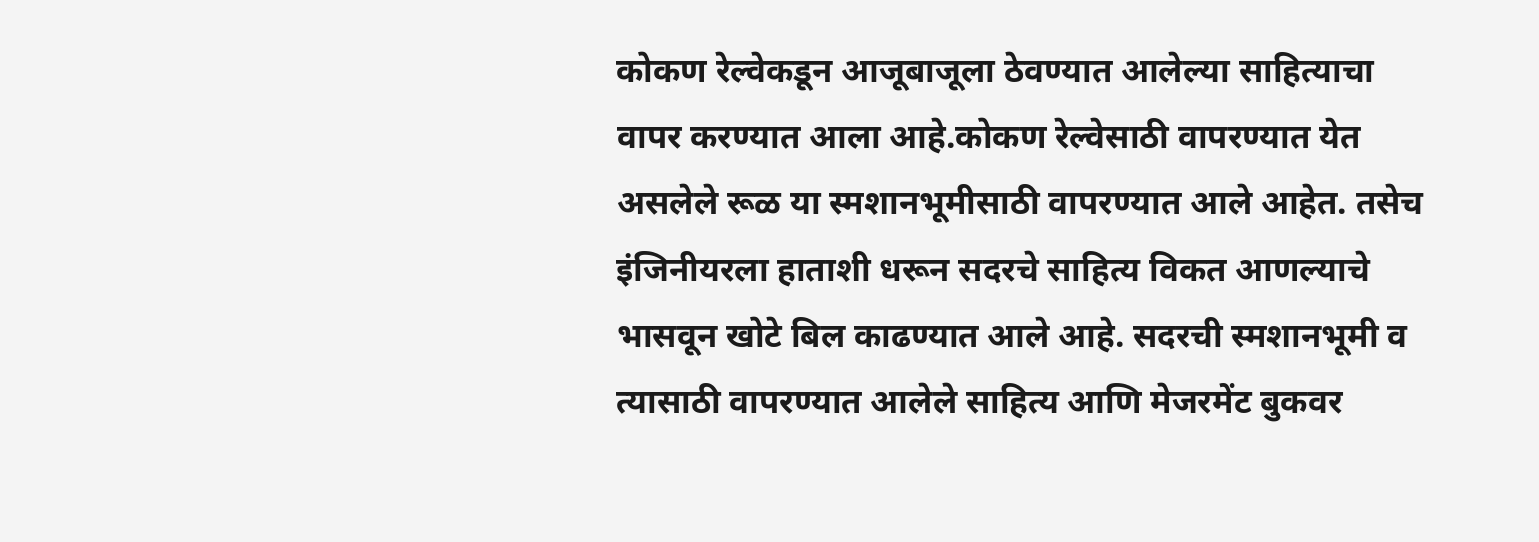कोकण रेल्वेकडून आजूबाजूला ठेवण्यात आलेल्या साहित्याचा वापर करण्यात आला आहे.कोकण रेल्वेसाठी वापरण्यात येत असलेले रूळ या स्मशानभूमीसाठी वापरण्यात आले आहेत. तसेच इंजिनीयरला हाताशी धरून सदरचे साहित्य विकत आणल्याचे भासवून खोटे बिल काढण्यात आले आहे. सदरची स्मशानभूमी व त्यासाठी वापरण्यात आलेले साहित्य आणि मेजरमेंट बुकवर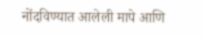नोंदविण्यात आलेली मापे आणि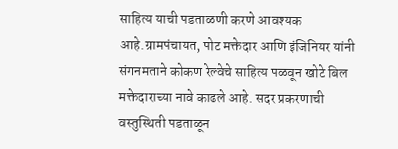साहित्य याची पडताळणी करणे आवश्यक आहे.ग्रामपंचायत, पोट मक्तेदार आणि इंजिनियर यांनी संगनमताने कोकण रेल्वेचे साहित्य पळवून खोटे बिल मक्तेदाराच्या नावे काढले आहे. सदर प्रकरणाची वस्तुस्थिती पडताळून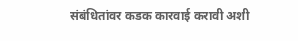संबंधितांवर कडक कारवाई करावी अशी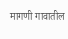मागणी गावातील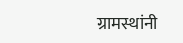ग्रामस्थांनी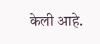केली आहे.